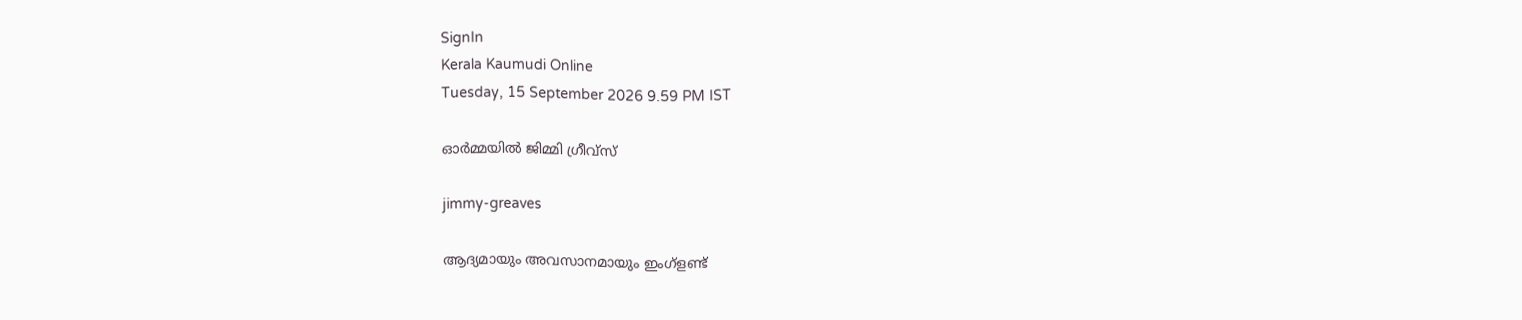SignIn
Kerala Kaumudi Online
Tuesday, 15 September 2026 9.59 PM IST

ഓർമ്മയിൽ ജിമ്മി ഗ്രീവ്സ്

jimmy-greaves

ആദ്യമായും അവസാനമായും ഇംഗ്ളണ്ട്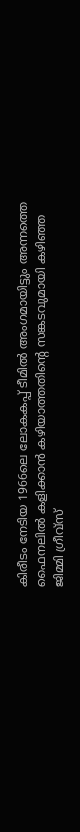കിരീടം നേടിയ 1966ലെ ലോകകപ്പ് ടീമിൽ അംഗമായിട്ടും അന്നത്തെ ഫൈനലിൽ കളിക്കാൻ കഴിയാത്തതിന്റെ സങ്കടവുമായി കഴിഞ്ഞ ജിമ്മി ഗ്രീവ്സ്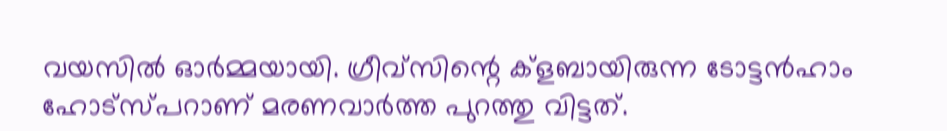വയസിൽ ഓർമ്മയായി. ഗ്രീവ്സിന്റെ ക്ളബായിരുന്ന ടോട്ടൻഹാം ഹോട്സ്പറാണ് മരണവാർത്ത പുറത്തു വിട്ടത്.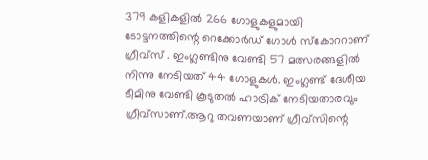379 കളികളിൽ 266 ഗോളുകളുമായി ടോട്ടനത്തിന്റെ റെക്കോർഡ് ഗോൾ സ്കോററാണ് ഗ്രീവ്സ് . ഇംഗ്ലണ്ടിനു വേണ്ടി 57 മത്സരങ്ങളിൽ നിന്നു നേടിയത് 44 ഗോളുകൾ. ഇംഗ്ലണ്ട് ദേശീയ ടീമിനു വേണ്ടി കൂടുതൽ ഹാട്രിക് നേടിയതാരവും ഗ്രീവ്സാണ്.ആറു തവണയാണ് ഗ്രീവ്സിന്റെ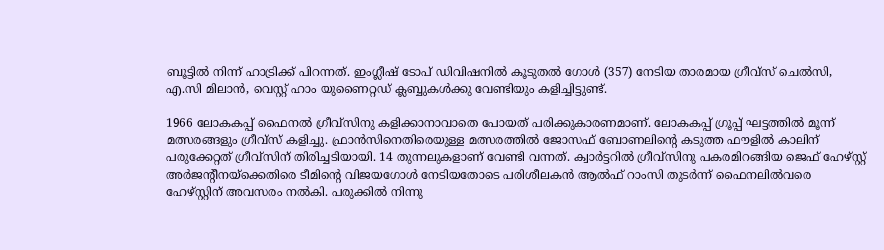ബൂട്ടിൽ നിന്ന് ഹാട്രിക്ക് പിറന്നത്. ഇംഗ്ലീഷ് ടോപ് ഡിവിഷനിൽ കൂടുതൽ ഗോൾ (357) നേടിയ താരമായ ഗ്രീവ്സ് ചെൽസി, എ.സി മിലാൻ, വെസ്റ്റ് ഹാം യുണൈറ്റ‍ഡ് ക്ലബ്ബുകൾക്കു വേണ്ടിയും കളിച്ചിട്ടുണ്ട്.

1966 ലോകകപ്പ് ഫൈനൽ ഗ്രീവ്സിനു കളിക്കാനാവാതെ പോയത് പരിക്കുകാരണമാണ്. ലോകകപ്പ് ഗ്രൂപ്പ് ഘട്ടത്തിൽ മൂന്ന് മത്സരങ്ങളും ഗ്രീവ്സ് കളിച്ചു. ഫ്രാൻസിനെതിരെയുള്ള മത്സരത്തിൽ ജോസഫ് ബോണലിന്റെ കടുത്ത ഫൗളിൽ കാലിന് പരുക്കേറ്റത് ഗ്രീവ്സിന് തിരിച്ചടിയായി. 14 തുന്നലുകളാണ് വേണ്ടി വന്നത്. ക്വാർട്ടറിൽ ഗ്രീവ്സിനു പകരമിറങ്ങിയ ജെഫ് ഹേഴ്സ്റ്റ് അർജന്റീനയ്ക്കെതിരെ ടീമിന്റെ വിജയഗോൾ നേടിയതോടെ പരിശീലകൻ ആൽഫ് റാംസി തുടർന്ന് ഫൈനലിൽവരെ ഹേഴ്സ്റ്റിന് അവസരം നൽകി. പരുക്കിൽ നിന്നു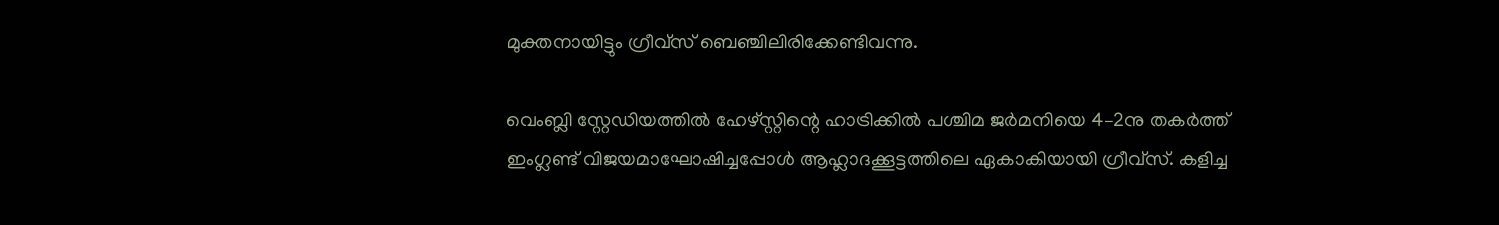മുക്തനായിട്ടും ഗ്രീവ്സ് ബെഞ്ചിലിരിക്കേണ്ടിവന്നു.

വെംബ്ലി സ്റ്റേഡിയത്തിൽ ഹേഴ്സ്റ്റിന്റെ ഹാട്രിക്കിൽ പശ്ചിമ ജർമനിയെ 4–2നു തകർത്ത് ഇംഗ്ലണ്ട് വിജയമാഘോഷിച്ചപ്പോൾ ആഹ്ലാദക്കൂട്ടത്തിലെ ഏകാകിയായി ഗ്രീവ്സ്. കളിച്ച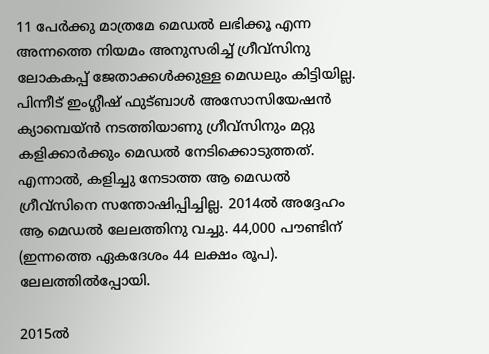11 പേർക്കു മാത്രമേ മെഡൽ ലഭിക്കൂ എന്ന അന്നത്തെ നിയമം അനുസരിച്ച് ഗ്രീവ്സിനു ലോകകപ്പ് ജേതാക്കൾക്കുള്ള മെഡലും കിട്ടിയില്ല. പിന്നീട് ഇംഗ്ലീഷ് ഫുട്ബാൾ അസോസിയേഷൻ ക്യാമ്പെയ്ൻ നടത്തിയാണു ഗ്രീവ്സിനും മറ്റു കളിക്കാർക്കും മെഡൽ നേടിക്കൊടുത്തത്. എന്നാൽ, കളിച്ചു നേടാത്ത ആ മെഡൽ ഗ്രീവ്സിനെ സന്തോഷിപ്പിച്ചില്ല. 2014ൽ അദ്ദേഹം ആ മെഡൽ ലേലത്തിനു വച്ചു. 44,000 പൗണ്ടിന് (ഇന്നത്തെ ഏകദേശം 44 ലക്ഷം രൂപ). ലേലത്തിൽപ്പോയി.

2015ൽ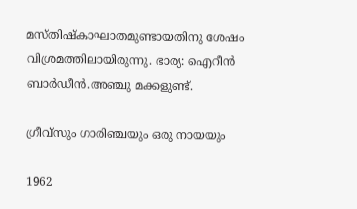മസ്തിഷ്കാഘാതമുണ്ടായതിനു ശേഷം വിശ്രമത്തിലായിരുന്നു. ഭാര്യ: ഐറീൻ ബാർഡീൻ.അഞ്ചു മക്കളുണ്ട്.

ഗ്രീവ്സും ഗാരിഞ്ചയും ഒരു നായയും

1962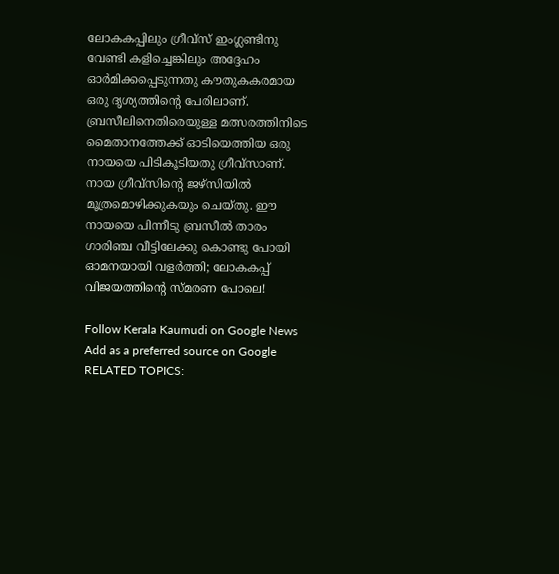ലോകകപ്പിലും ഗ്രീവ്സ് ഇംഗ്ലണ്ടിനു വേണ്ടി കളിച്ചെങ്കിലും അദ്ദേഹം ഓർമിക്കപ്പെടുന്നതു കൗതുകകരമായ ഒരു ദൃശ്യത്തിന്റെ പേരിലാണ്. ബ്രസീലിനെതിരെയുള്ള മത്സരത്തിനിടെ മൈതാനത്തേക്ക് ഓടിയെത്തിയ ഒരു നായയെ പിടികൂടിയതു ഗ്രീവ്സാണ്. നായ ഗ്രീവ്സിന്റെ ജഴ്സിയിൽ മൂത്രമൊഴിക്കുകയും ചെയ്തു. ഈ നായയെ പിന്നീടു ബ്രസീൽ താരം ഗാരിഞ്ച വീട്ടിലേക്കു കൊണ്ടു പോയി ഓമനയായി വളർത്തി; ലോകകപ്പ് വിജയത്തിന്റെ സ്മരണ പോലെ!

Follow Kerala Kaumudi on Google News Add as a preferred source on Google
RELATED TOPICS: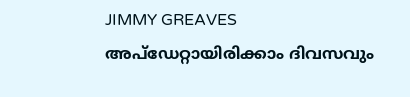JIMMY GREAVES
അപ്ഡേറ്റായിരിക്കാം ദിവസവും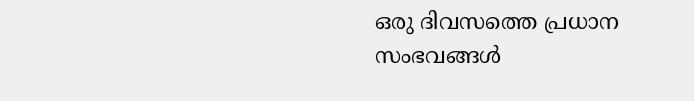ഒരു ദിവസത്തെ പ്രധാന സംഭവങ്ങൾ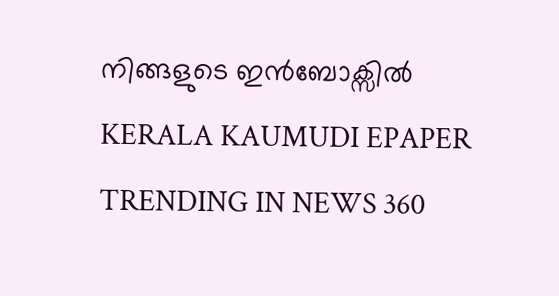നിങ്ങളുടെ ഇൻബോക്സിൽ
KERALA KAUMUDI EPAPER
TRENDING IN NEWS 360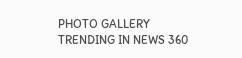PHOTO GALLERY
TRENDING IN NEWS 360